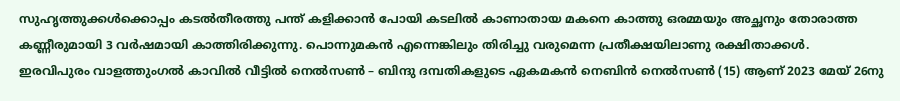സുഹൃത്തുക്കൾക്കൊപ്പം കടൽതീരത്തു പന്ത് കളിക്കാൻ പോയി കടലിൽ കാണാതായ മകനെ കാത്തു ഒരമ്മയും അച്ഛനും തോരാത്ത കണ്ണീരുമായി 3 വർഷമായി കാത്തിരിക്കുന്നു. പൊന്നുമകൻ എന്നെങ്കിലും തിരിച്ചു വരുമെന്ന പ്രതീക്ഷയിലാണു രക്ഷിതാക്കൾ.
ഇരവിപുരം വാളത്തുംഗൽ കാവിൽ വീട്ടിൽ നെൽസൺ – ബിന്ദു ദമ്പതികളുടെ ഏകമകൻ നെബിൻ നെൽസൺ (15) ആണ് 2023 മേയ് 26നു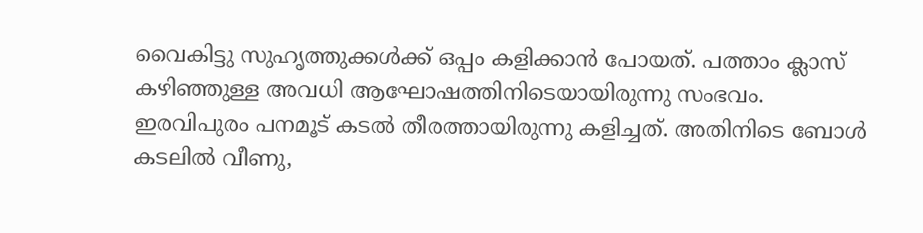വൈകിട്ടു സുഹൃത്തുക്കൾക്ക് ഒപ്പം കളിക്കാൻ പോയത്. പത്താം ക്ലാസ് കഴിഞ്ഞുള്ള അവധി ആഘോഷത്തിനിടെയായിരുന്നു സംഭവം.
ഇരവിപുരം പനമൂട് കടൽ തീരത്തായിരുന്നു കളിച്ചത്. അതിനിടെ ബോൾ കടലിൽ വീണു,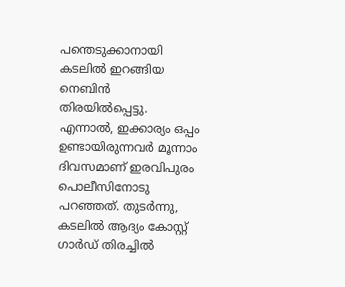പന്തെടുക്കാനായി കടലിൽ ഇറങ്ങിയ നെബിൻ തിരയിൽപ്പെട്ടു.
എന്നാൽ, ഇക്കാര്യം ഒപ്പം ഉണ്ടായിരുന്നവർ മൂന്നാം ദിവസമാണ് ഇരവിപുരം പൊലീസിനോടു പറഞ്ഞത്. തുടർന്നു, കടലിൽ ആദ്യം കോസ്റ്റ് ഗാർഡ് തിരച്ചിൽ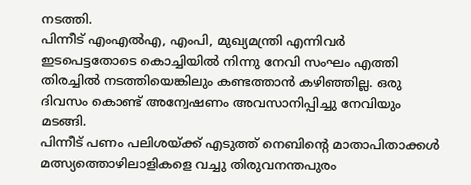നടത്തി.
പിന്നീട് എംഎൽഎ, എംപി, മുഖ്യമന്ത്രി എന്നിവർ ഇടപെട്ടതോടെ കൊച്ചിയിൽ നിന്നു നേവി സംഘം എത്തി തിരച്ചിൽ നടത്തിയെങ്കിലും കണ്ടത്താൻ കഴിഞ്ഞില്ല. ഒരു ദിവസം കൊണ്ട് അന്വേഷണം അവസാനിപ്പിച്ചു നേവിയും മടങ്ങി.
പിന്നീട് പണം പലിശയ്ക്ക് എടുത്ത് നെബിന്റെ മാതാപിതാക്കൾ മത്സ്യത്തൊഴിലാളികളെ വച്ചു തിരുവനന്തപുരം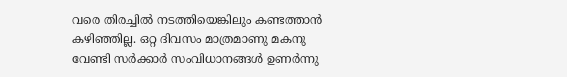വരെ തിരച്ചിൽ നടത്തിയെങ്കിലും കണ്ടത്താൻ കഴിഞ്ഞില്ല. ഒറ്റ ദിവസം മാത്രമാണു മകനു വേണ്ടി സർക്കാർ സംവിധാനങ്ങൾ ഉണർന്നു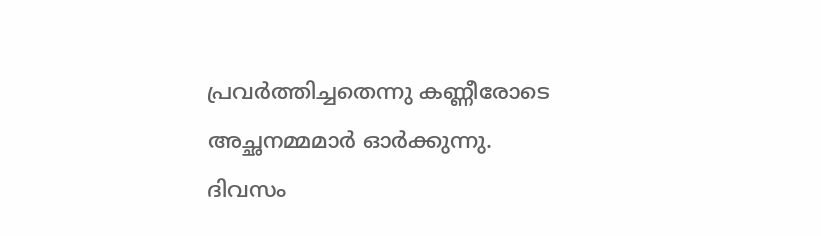പ്രവർത്തിച്ചതെന്നു കണ്ണീരോടെ അച്ഛനമ്മമാർ ഓർക്കുന്നു.
ദിവസം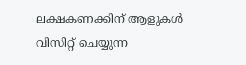ലക്ഷകണക്കിന് ആളുകൾ വിസിറ്റ് ചെയ്യുന്ന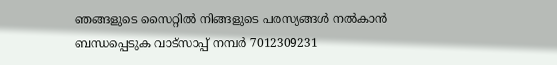ഞങ്ങളുടെ സൈറ്റിൽ നിങ്ങളുടെ പരസ്യങ്ങൾ നൽകാൻ ബന്ധപ്പെടുക വാട്സാപ്പ് നമ്പർ 7012309231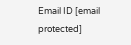Email ID [email protected]